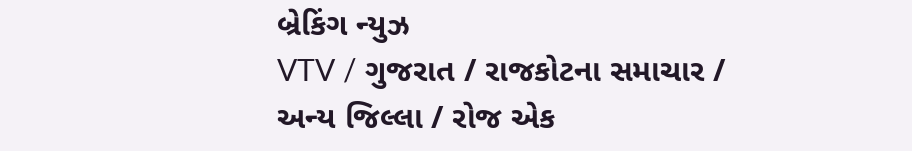બ્રેકિંગ ન્યુઝ
VTV / ગુજરાત / રાજકોટના સમાચાર / અન્ય જિલ્લા / રોજ એક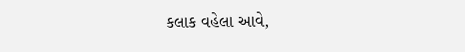કલાક વહેલા આવે,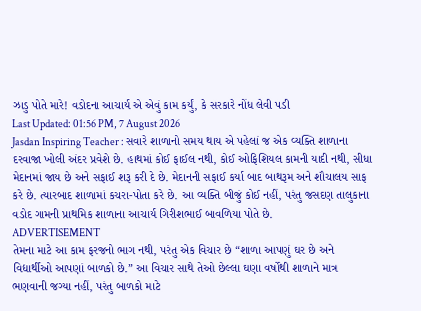ઝાડુ પોતે મારે! વડોદના આચાર્ય એ એવું કામ કર્યું, કે સરકારે નોંધ લેવી પડી
Last Updated: 01:56 PM, 7 August 2026
Jasdan Inspiring Teacher : સવારે શાળાનો સમય થાય એ પહેલાં જ એક વ્યક્તિ શાળાના દરવાજા ખોલી અંદર પ્રવેશે છે. હાથમાં કોઈ ફાઈલ નથી, કોઈ ઓફિશિયલ કામની યાદી નથી, સીધા મેદાનમાં જાય છે અને સફાઈ શરૂ કરી દે છે. મેદાનની સફાઈ કર્યા બાદ બાથરૂમ અને શૌચાલય સાફ કરે છે. ત્યારબાદ શાળામાં કચરા-પોતા કરે છે. આ વ્યક્તિ બીજું કોઈ નહીં, પરંતુ જસદણ તાલુકાના વડોદ ગામની પ્રાથમિક શાળાના આચાર્ય ગિરીશભાઈ બાવળિયા પોતે છે.
ADVERTISEMENT
તેમના માટે આ કામ ફરજનો ભાગ નથી, પરંતુ એક વિચાર છે “શાળા આપણું ઘર છે અને વિદ્યાર્થીઓ આપણાં બાળકો છે.” આ વિચાર સાથે તેઓ છેલ્લા ઘણા વર્ષોથી શાળાને માત્ર ભણવાની જગ્યા નહીં, પરંતુ બાળકો માટે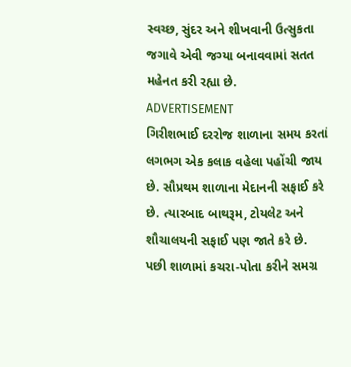સ્વચ્છ, સુંદર અને શીખવાની ઉત્સુકતા જગાવે એવી જગ્યા બનાવવામાં સતત મહેનત કરી રહ્યા છે.
ADVERTISEMENT
ગિરીશભાઈ દરરોજ શાળાના સમય કરતાં લગભગ એક કલાક વહેલા પહોંચી જાય છે. સૌપ્રથમ શાળાના મેદાનની સફાઈ કરે છે. ત્યારબાદ બાથરૂમ, ટોયલેટ અને શૌચાલયની સફાઈ પણ જાતે કરે છે. પછી શાળામાં કચરા-પોતા કરીને સમગ્ર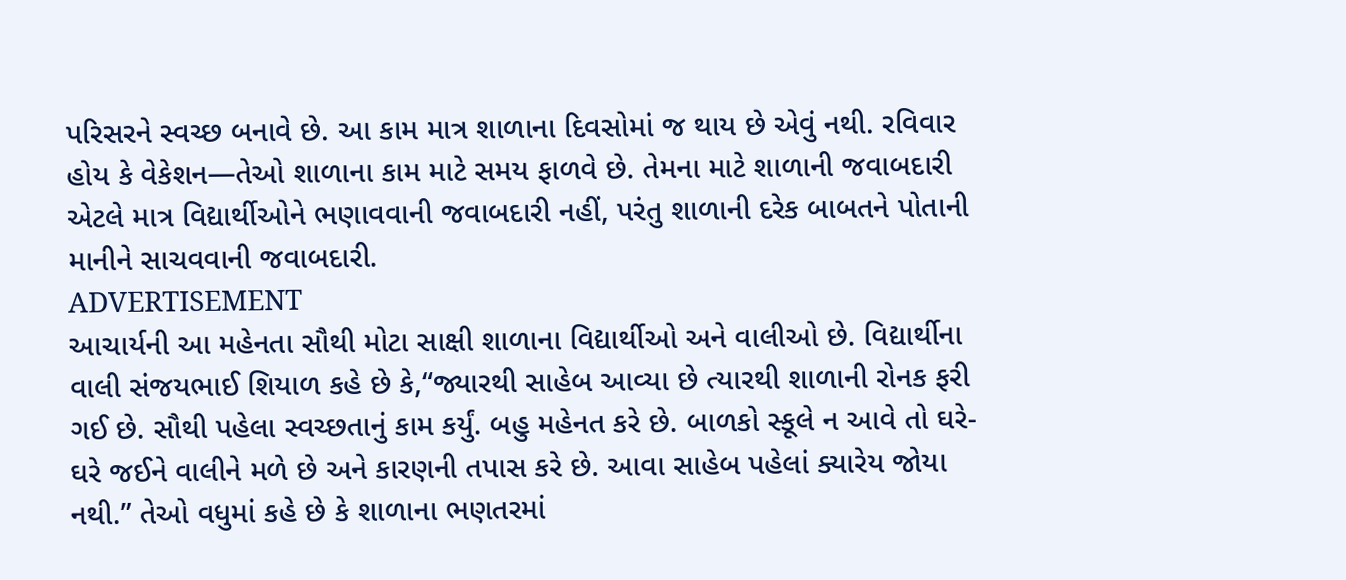પરિસરને સ્વચ્છ બનાવે છે. આ કામ માત્ર શાળાના દિવસોમાં જ થાય છે એવું નથી. રવિવાર હોય કે વેકેશન—તેઓ શાળાના કામ માટે સમય ફાળવે છે. તેમના માટે શાળાની જવાબદારી એટલે માત્ર વિદ્યાર્થીઓને ભણાવવાની જવાબદારી નહીં, પરંતુ શાળાની દરેક બાબતને પોતાની માનીને સાચવવાની જવાબદારી.
ADVERTISEMENT
આચાર્યની આ મહેનતા સૌથી મોટા સાક્ષી શાળાના વિદ્યાર્થીઓ અને વાલીઓ છે. વિદ્યાર્થીના વાલી સંજયભાઈ શિયાળ કહે છે કે,“જ્યારથી સાહેબ આવ્યા છે ત્યારથી શાળાની રોનક ફરી ગઈ છે. સૌથી પહેલા સ્વચ્છતાનું કામ કર્યું. બહુ મહેનત કરે છે. બાળકો સ્કૂલે ન આવે તો ઘરે-ઘરે જઈને વાલીને મળે છે અને કારણની તપાસ કરે છે. આવા સાહેબ પહેલાં ક્યારેય જોયા નથી.” તેઓ વધુમાં કહે છે કે શાળાના ભણતરમાં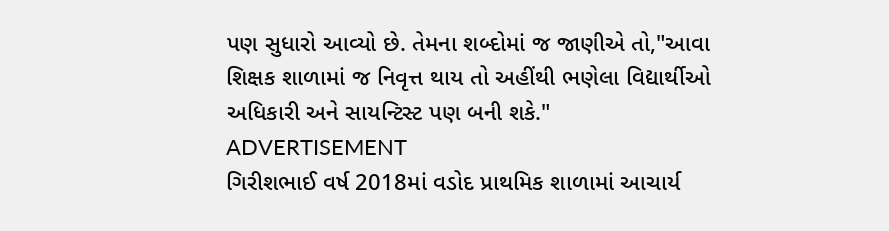પણ સુધારો આવ્યો છે. તેમના શબ્દોમાં જ જાણીએ તો,"આવા શિક્ષક શાળામાં જ નિવૃત્ત થાય તો અહીંથી ભણેલા વિદ્યાર્થીઓ અધિકારી અને સાયન્ટિસ્ટ પણ બની શકે."
ADVERTISEMENT
ગિરીશભાઈ વર્ષ 2018માં વડોદ પ્રાથમિક શાળામાં આચાર્ય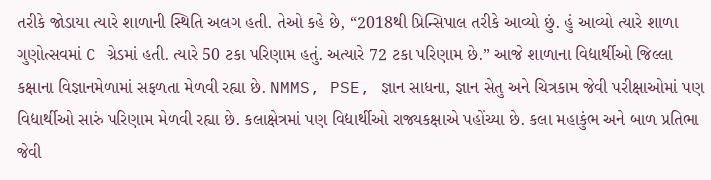તરીકે જોડાયા ત્યારે શાળાની સ્થિતિ અલગ હતી. તેઓ કહે છે, “2018થી પ્રિન્સિપાલ તરીકે આવ્યો છું. હું આવ્યો ત્યારે શાળા ગુણોત્સવમાં C ગ્રેડમાં હતી. ત્યારે 50 ટકા પરિણામ હતું. અત્યારે 72 ટકા પરિણામ છે.” આજે શાળાના વિદ્યાર્થીઓ જિલ્લા કક્ષાના વિજ્ઞાનમેળામાં સફળતા મેળવી રહ્યા છે. NMMS, PSE, જ્ઞાન સાધના, જ્ઞાન સેતુ અને ચિત્રકામ જેવી પરીક્ષાઓમાં પણ વિદ્યાર્થીઓ સારું પરિણામ મેળવી રહ્યા છે. કલાક્ષેત્રમાં પણ વિદ્યાર્થીઓ રાજ્યકક્ષાએ પહોંચ્યા છે. કલા મહાકુંભ અને બાળ પ્રતિભા જેવી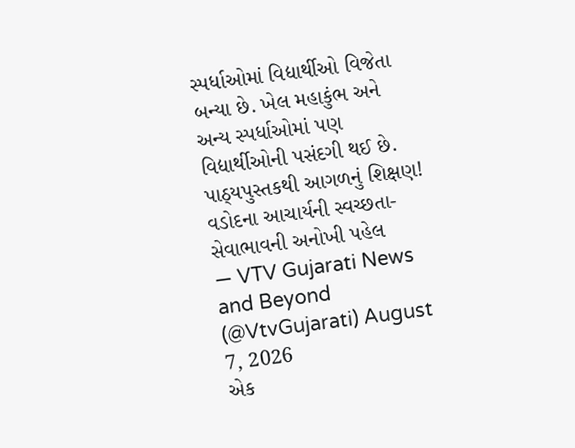સ્પર્ધાઓમાં વિદ્યાર્થીઓ વિજેતા બન્યા છે. ખેલ મહાકુંભ અને અન્ય સ્પર્ધાઓમાં પણ વિદ્યાર્થીઓની પસંદગી થઈ છે.
પાઠ્યપુસ્તકથી આગળનું શિક્ષણ! વડોદના આચાર્યની સ્વચ્છતા-સેવાભાવની અનોખી પહેલ
— VTV Gujarati News and Beyond (@VtvGujarati) August 7, 2026
એક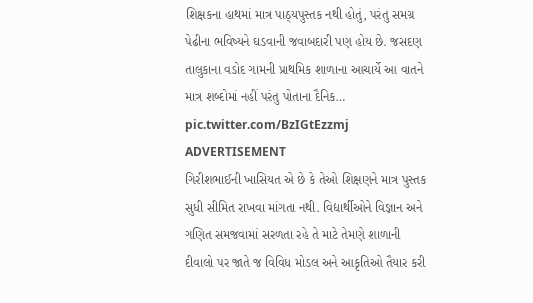શિક્ષકના હાથમાં માત્ર પાઠ્યપુસ્તક નથી હોતું, પરંતુ સમગ્ર પેઢીના ભવિષ્યને ઘડવાની જવાબદારી પણ હોય છે. જસદણ તાલુકાના વડોદ ગામની પ્રાથમિક શાળાના આચાર્યે આ વાતને માત્ર શબ્દોમાં નહીં પરંતુ પોતાના દૈનિક… pic.twitter.com/BzIGtEzzmj
ADVERTISEMENT
ગિરીશભાઈની ખાસિયત એ છે કે તેઓ શિક્ષણને માત્ર પુસ્તક સુધી સીમિત રાખવા માંગતા નથી. વિદ્યાર્થીઓને વિજ્ઞાન અને ગણિત સમજવામાં સરળતા રહે તે માટે તેમણે શાળાની દીવાલો પર જાતે જ વિવિધ મોડલ અને આકૃતિઓ તૈયાર કરી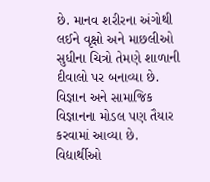છે. માનવ શરીરના અંગોથી લઈને વૃક્ષો અને માછલીઓ સુધીના ચિત્રો તેમણે શાળાની દીવાલો પર બનાવ્યા છે. વિજ્ઞાન અને સામાજિક વિજ્ઞાનના મોડલ પણ તૈયાર કરવામાં આવ્યા છે. વિદ્યાર્થીઓ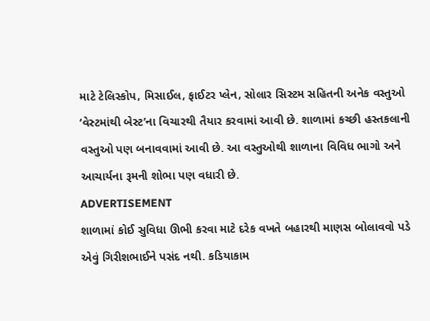માટે ટેલિસ્કોપ, મિસાઈલ, ફાઈટર પ્લેન, સોલાર સિસ્ટમ સહિતની અનેક વસ્તુઓ ‘વેસ્ટમાંથી બેસ્ટ’ના વિચારથી તૈયાર કરવામાં આવી છે. શાળામાં કચ્છી હસ્તકલાની વસ્તુઓ પણ બનાવવામાં આવી છે. આ વસ્તુઓથી શાળાના વિવિધ ભાગો અને આચાર્યના રૂમની શોભા પણ વધારી છે.
ADVERTISEMENT
શાળામાં કોઈ સુવિધા ઊભી કરવા માટે દરેક વખતે બહારથી માણસ બોલાવવો પડે એવું ગિરીશભાઈને પસંદ નથી. કડિયાકામ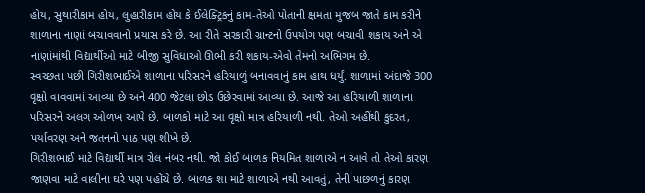હોય, સુથારીકામ હોય, લુહારીકામ હોય કે ઈલેક્ટ્રિકનું કામ-તેઓ પોતાની ક્ષમતા મુજબ જાતે કામ કરીને શાળાના નાણાં બચાવવાનો પ્રયાસ કરે છે. આ રીતે સરકારી ગ્રાન્ટનો ઉપયોગ પણ બચાવી શકાય અને એ નાણાંમાંથી વિદ્યાર્થીઓ માટે બીજી સુવિધાઓ ઊભી કરી શકાય-એવો તેમનો અભિગમ છે.
સ્વચ્છતા પછી ગિરીશભાઈએ શાળાના પરિસરને હરિયાળું બનાવવાનું કામ હાથ ધર્યું. શાળામાં અંદાજે 300 વૃક્ષો વાવવામાં આવ્યા છે અને 400 જેટલા છોડ ઉછેરવામાં આવ્યા છે. આજે આ હરિયાળી શાળાના પરિસરને અલગ ઓળખ આપે છે. બાળકો માટે આ વૃક્ષો માત્ર હરિયાળી નથી. તેઓ અહીંથી કુદરત, પર્યાવરણ અને જતનનો પાઠ પણ શીખે છે.
ગિરીશભાઈ માટે વિદ્યાર્થી માત્ર રોલ નંબર નથી. જો કોઈ બાળક નિયમિત શાળાએ ન આવે તો તેઓ કારણ જાણવા માટે વાલીના ઘરે પણ પહોંચે છે. બાળક શા માટે શાળાએ નથી આવતું, તેની પાછળનું કારણ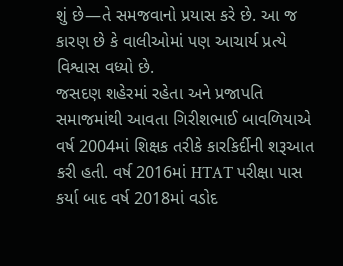શું છે—તે સમજવાનો પ્રયાસ કરે છે. આ જ કારણ છે કે વાલીઓમાં પણ આચાર્ય પ્રત્યે વિશ્વાસ વધ્યો છે.
જસદણ શહેરમાં રહેતા અને પ્રજાપતિ સમાજમાંથી આવતા ગિરીશભાઈ બાવળિયાએ વર્ષ 2004માં શિક્ષક તરીકે કારકિર્દીની શરૂઆત કરી હતી. વર્ષ 2016માં HTAT પરીક્ષા પાસ કર્યા બાદ વર્ષ 2018માં વડોદ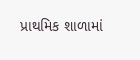પ્રાથમિક શાળામાં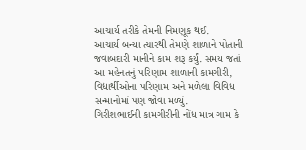આચાર્ય તરીકે તેમની નિમણૂક થઈ.
આચાર્ય બન્યા ત્યારથી તેમણે શાળાને પોતાની જવાબદારી માનીને કામ શરૂ કર્યું. સમય જતાં આ મહેનતનું પરિણામ શાળાની કામગીરી, વિદ્યાર્થીઓના પરિણામ અને મળેલા વિવિધ સન્માનોમાં પણ જોવા મળ્યું.
ગિરીશભાઈની કામગીરીની નોંધ માત્ર ગામ કે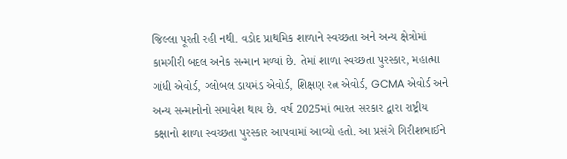જિલ્લા પૂરતી રહી નથી. વડોદ પ્રાથમિક શાળાને સ્વચ્છતા અને અન્ય ક્ષેત્રોમાં કામગીરી બદલ અનેક સન્માન મળ્યાં છે. તેમાં શાળા સ્વચ્છતા પુરસ્કાર, મહાત્મા ગાંધી એવોર્ડ, ગ્લોબલ ડાયમંડ એવોર્ડ, શિક્ષણ રત્ન એવોર્ડ, GCMA એવોર્ડ અને અન્ય સન્માનોનો સમાવેશ થાય છે. વર્ષ 2025માં ભારત સરકાર દ્વારા રાષ્ટ્રીય કક્ષાનો શાળા સ્વચ્છતા પુરસ્કાર આપવામાં આવ્યો હતો. આ પ્રસંગે ગિરીશભાઈને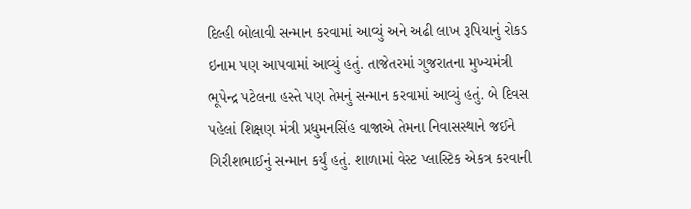દિલ્હી બોલાવી સન્માન કરવામાં આવ્યું અને અઢી લાખ રૂપિયાનું રોકડ ઇનામ પણ આપવામાં આવ્યું હતું. તાજેતરમાં ગુજરાતના મુખ્યમંત્રી ભૂપેન્દ્ર પટેલના હસ્તે પણ તેમનું સન્માન કરવામાં આવ્યું હતું. બે દિવસ પહેલાં શિક્ષણ મંત્રી પ્રધુમનસિંહ વાજાએ તેમના નિવાસસ્થાને જઈને ગિરીશભાઈનું સન્માન કર્યું હતું. શાળામાં વેસ્ટ પ્લાસ્ટિક એકત્ર કરવાની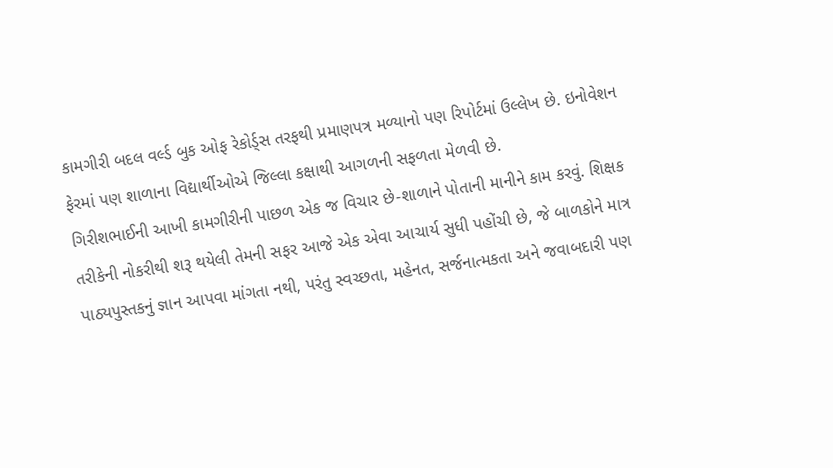કામગીરી બદલ વર્લ્ડ બુક ઓફ રેકોર્ડ્સ તરફથી પ્રમાણપત્ર મળ્યાનો પણ રિપોર્ટમાં ઉલ્લેખ છે. ઇનોવેશન ફેરમાં પણ શાળાના વિદ્યાર્થીઓએ જિલ્લા કક્ષાથી આગળની સફળતા મેળવી છે.
ગિરીશભાઈની આખી કામગીરીની પાછળ એક જ વિચાર છે-શાળાને પોતાની માનીને કામ કરવું. શિક્ષક તરીકેની નોકરીથી શરૂ થયેલી તેમની સફર આજે એક એવા આચાર્ય સુધી પહોંચી છે, જે બાળકોને માત્ર પાઠ્યપુસ્તકનું જ્ઞાન આપવા માંગતા નથી, પરંતુ સ્વચ્છતા, મહેનત, સર્જનાત્મકતા અને જવાબદારી પણ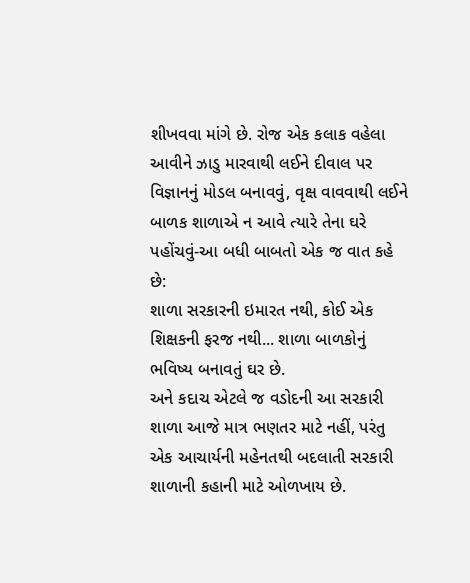શીખવવા માંગે છે. રોજ એક કલાક વહેલા આવીને ઝાડુ મારવાથી લઈને દીવાલ પર વિજ્ઞાનનું મોડલ બનાવવું, વૃક્ષ વાવવાથી લઈને બાળક શાળાએ ન આવે ત્યારે તેના ઘરે પહોંચવું-આ બધી બાબતો એક જ વાત કહે છે:
શાળા સરકારની ઇમારત નથી, કોઈ એક શિક્ષકની ફરજ નથી... શાળા બાળકોનું ભવિષ્ય બનાવતું ઘર છે.
અને કદાચ એટલે જ વડોદની આ સરકારી શાળા આજે માત્ર ભણતર માટે નહીં, પરંતુ એક આચાર્યની મહેનતથી બદલાતી સરકારી શાળાની કહાની માટે ઓળખાય છે.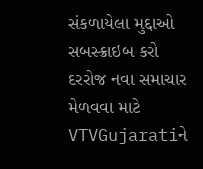સંકળાયેલા મુદ્દાઓ
સબસ્ક્રાઇબ કરો
દરરોજ નવા સમાચાર મેળવવા માટે VTVGujaratiને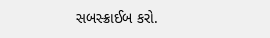સબસ્ક્રાઈબ કરો.